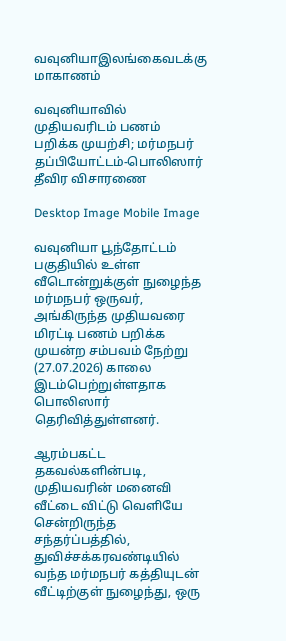வவுனியாஇலங்கைவடக்கு மாகாணம்

வவுனியாவில் முதியவரிடம் பணம் பறிக்க முயற்சி; மர்மநபர் தப்பியோட்டம்-பொலிஸார் தீவிர விசாரணை

Desktop Image Mobile Image

வவுனியா பூந்தோட்டம் பகுதியில் உள்ள வீடொன்றுக்குள் நுழைந்த மர்மநபர் ஒருவர், அங்கிருந்த முதியவரை மிரட்டி பணம் பறிக்க முயன்ற சம்பவம் நேற்று (27.07.2026) காலை இடம்பெற்றுள்ளதாக பொலிஸார் தெரிவித்துள்ளனர்.

ஆரம்பகட்ட தகவல்களின்படி, முதியவரின் மனைவி வீட்டை விட்டு வெளியே சென்றிருந்த சந்தர்ப்பத்தில், துவிச்சக்கரவண்டியில் வந்த மர்மநபர் கத்தியுடன் வீட்டிற்குள் நுழைந்து, ஒரு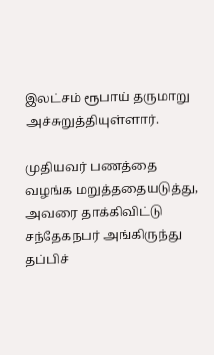இலட்சம் ரூபாய் தருமாறு அச்சுறுத்தியுள்ளார்.

முதியவர் பணத்தை வழங்க மறுத்ததையடுத்து, அவரை தாக்கிவிட்டு சந்தேகநபர் அங்கிருந்து தப்பிச்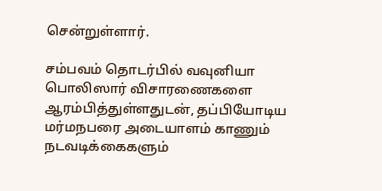சென்றுள்ளார்.

சம்பவம் தொடர்பில் வவுனியா பொலிஸார் விசாரணைகளை ஆரம்பித்துள்ளதுடன், தப்பியோடிய மர்மநபரை அடையாளம் காணும் நடவடிக்கைகளும்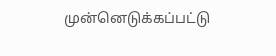முன்னெடுக்கப்பட்டு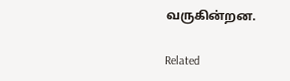வருகின்றன.

Related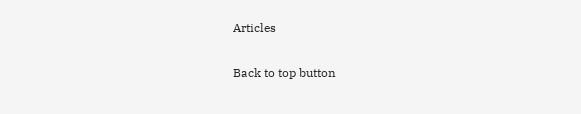Articles

Back to top button